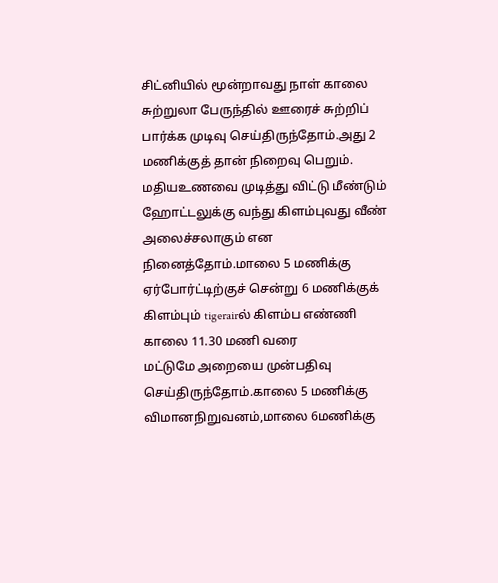சிட்னியில் மூன்றாவது நாள் காலை சுற்றுலா பேருந்தில் ஊரைச் சுற்றிப் பார்க்க முடிவு செய்திருந்தோம்.அது 2 மணிக்குத் தான் நிறைவு பெறும். மதியஉணவை முடித்து விட்டு மீண்டும் ஹோட்டலுக்கு வந்து கிளம்புவது வீண் அலைச்சலாகும் என நினைத்தோம்.மாலை 5 மணிக்கு ஏர்போர்ட்டிற்குச் சென்று 6 மணிக்குக் கிளம்பும் tigerairல் கிளம்ப எண்ணி காலை 11.30 மணி வரை
மட்டுமே அறையை முன்பதிவு செய்திருந்தோம்.காலை 5 மணிக்கு விமானநிறுவனம்,மாலை 6மணிக்கு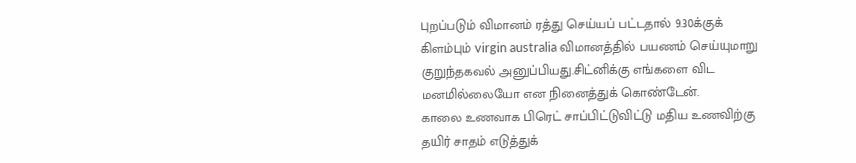புறப்படும் விமானம் ரத்து செய்யப் பட்டதால் 9.30க்குக் கிளம்பும் virgin australia விமானத்தில் பயணம் செய்யுமாறு குறுந்தகவல் அனுப்பியது.சிட்னிக்கு எங்களை விட மனமில்லையோ என நினைத்துக் கொண்டேன்.
காலை உணவாக பிரெட் சாப்பிட்டுவிட்டு மதிய உணவிற்கு தயிர் சாதம் எடுத்துக்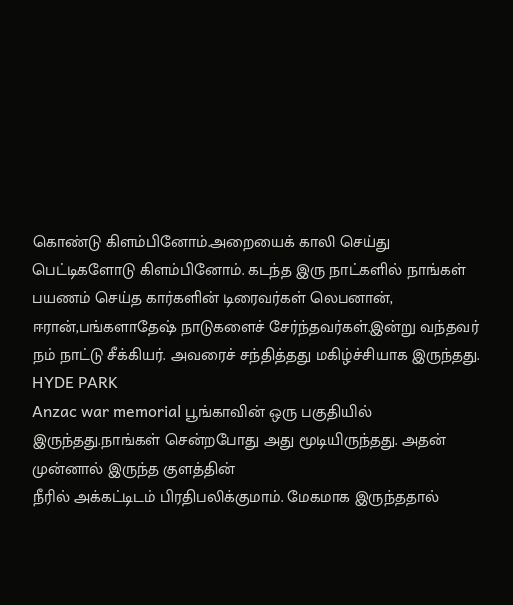கொண்டு கிளம்பினோம்.அறையைக் காலி செய்து பெட்டிகளோடு கிளம்பினோம். கடந்த இரு நாட்களில் நாங்கள் பயணம் செய்த கார்களின் டிரைவர்கள் லெபனான், ஈரான்,பங்களாதேஷ் நாடுகளைச் சேர்ந்தவர்கள்.இன்று வந்தவர் நம் நாட்டு சீக்கியர். அவரைச் சந்தித்தது மகிழ்ச்சியாக இருந்தது.
HYDE PARK
Anzac war memorial பூங்காவின் ஒரு பகுதியில் இருந்தது.நாங்கள் சென்றபோது அது மூடியிருந்தது. அதன் முன்னால் இருந்த குளத்தின்
நீரில் அக்கட்டிடம் பிரதிபலிக்குமாம். மேகமாக இருந்ததால்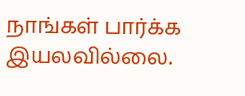நாங்கள் பார்க்க இயலவில்லை.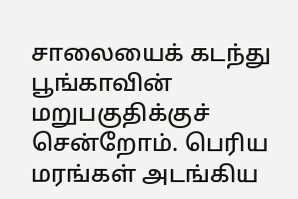சாலையைக் கடந்து பூங்காவின் மறுபகுதிக்குச் சென்றோம். பெரிய மரங்கள் அடங்கிய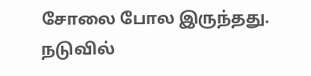சோலை போல இருந்தது.
நடுவில்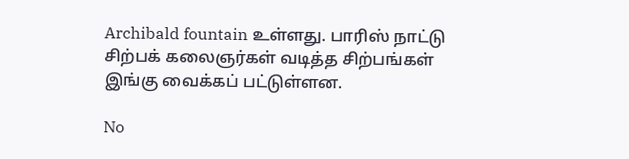Archibald fountain உள்ளது. பாரிஸ் நாட்டு சிற்பக் கலைஞர்கள் வடித்த சிற்பங்கள் இங்கு வைக்கப் பட்டுள்ளன.

No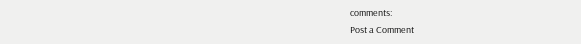comments:
Post a Comment